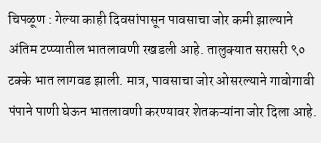चिपळूण : गेल्या काही दिवसांपासून पावसाचा जोर कमी झाल्याने अंतिम टप्प्यातील भातलावणी रखडली आहे. तालुक्यात सरासरी ९० टक्के भात लागवड झाली. मात्र, पावसाचा जोर ओसरल्याने गावोगावी पंपाने पाणी घेऊन भातलावणी करण्यावर शेतकऱ्यांना जोर दिला आहे.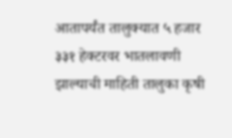आतापर्यंत तालुक्यात ५ हजार ३३१ हेक्टरवर भातलावणी झाल्याची माहिती तालुका कृषी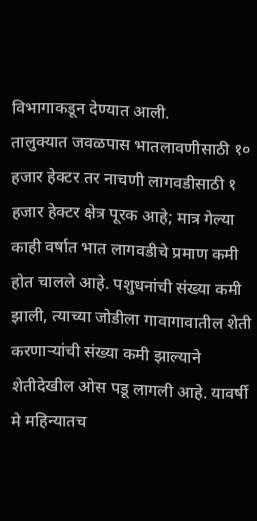विभागाकडून देण्यात आली.
तालुक्यात जवळपास भातलावणीसाठी १० हजार हेक्टर तर नाचणी लागवडीसाठी १ हजार हेक्टर क्षेत्र पूरक आहे; मात्र गेल्या काही वर्षात भात लागवडीचे प्रमाण कमी होत चालले आहे. पशुधनांची संख्या कमी झाली, त्याच्या जोडीला गावागावातील शेती करणाऱ्यांची संख्या कमी झाल्याने शेतीदेखील ओस पडू लागली आहे. यावर्षी मे महिन्यातच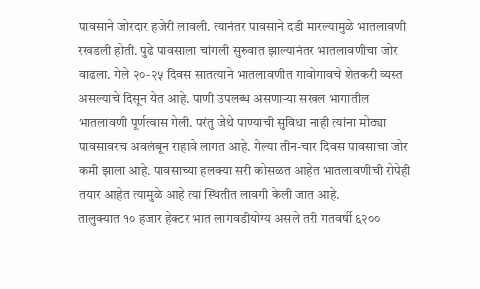पावसाने जोरदार हजेरी लावली. त्यानंतर पावसाने दडी मारल्यामुळे भातलावणी रखडली होती. पुढे पावसाला चांगली सुरुवात झाल्यानंतर भातलावणीचा जोर वाढला. गेले २०-२५ दिवस सातत्याने भातलावणीत गावोगावचे शेतकरी व्यस्त असल्याचे दिसून येत आहे. पाणी उपलब्ध असणाऱ्या सखल भागातील भातलावणी पूर्णत्वास गेली. परंतु जेथे पाण्याची सुविधा नाही त्यांना मोठ्या पावसावरच अवलंबून राहावे लागत आहे. गेल्या तीन-चार दिवस पावसाचा जोर कमी झाला आहे. पावसाच्या हलक्या सरी कोसळत आहेत भातलावणीची रोपेही तयार आहेत त्यामुळे आहे त्या स्थितीत लावगी केली जात आहे.
तालुक्यात १० हजार हेक्टर भात लागवडीयोग्य असले तरी गतवर्षी ६२००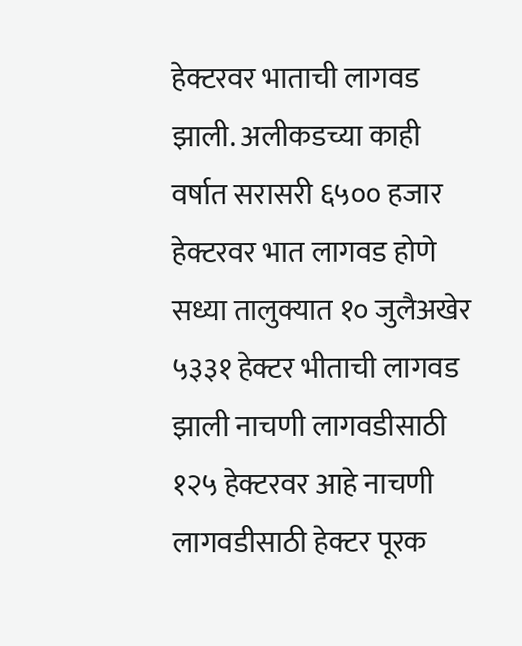हेक्टरवर भाताची लागवड झाली. अलीकडच्या काही वर्षात सरासरी ६५०० हजार हेक्टरवर भात लागवड होणे सध्या तालुक्यात १० जुलैअखेर ५३३१ हेक्टर भीताची लागवड झाली नाचणी लागवडीसाठी १२५ हेक्टरवर आहे नाचणी लागवडीसाठी हेक्टर पूरक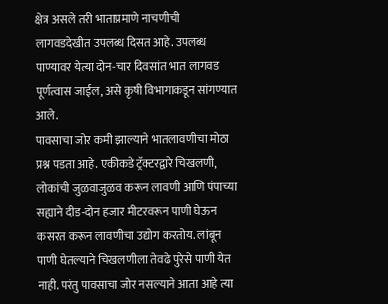क्षेत्र असले तरी भाताप्रमाणे नाचणीची लागवडदेखीत उपलब्ध दिसत आहे. उपलब्ध पाण्यावर येत्या दोन-चार दिवसांत भात लागवड पूर्णत्वास जाईल, असे कृषी विभागाकडून सांगण्यात आले.
पावसाचा जोर कमी झाल्याने भातलावणीचा मोठा प्रश्न पडता आहे. एकीकडे ट्रॅक्टरद्वारे चिखलणी, लोकांची जुळवाजुळव करून लावणी आणि पंपाच्या सह्याने दीड-दोन हजार मीटरवरून पाणी घेऊन कसरत करून लावणीचा उद्योग करतोय. लांबून पाणी घेतल्याने चिखलणीला तेवढे पुरेसे पाणी येत नाही. परंतु पावसाचा जोर नसल्याने आता आहे त्या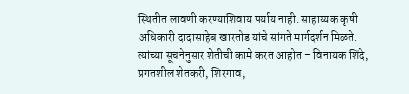स्थितीत लावणी करण्याशिवाय पर्याय नाही. साहाय्यक कृषी अधिकारी दादासाहेब खारतोड यांचे सांगते मार्गदर्शन मिळते. त्यांच्या सूचनेनुसार शेतीची कामे करत आहोत – विनायक शिंदे, प्रगतशील शेतकरी, शिरगाव,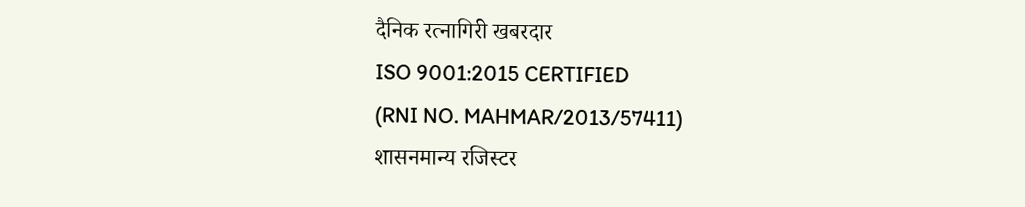दैनिक रत्नागिरी खबरदार
ISO 9001:2015 CERTIFIED
(RNI NO. MAHMAR/2013/57411)
शासनमान्य रजिस्टर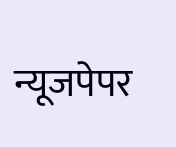न्यूजपेपर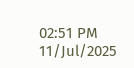02:51 PM 11/Jul/2025